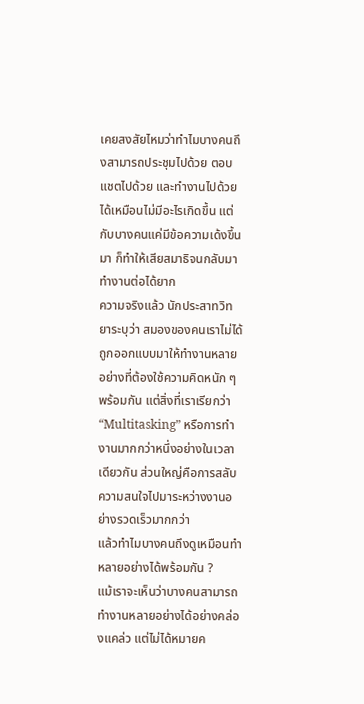เคยสงสัยไหมว่าทำไมบางคนถึงสามารถประชุมไปด้วย ตอบแชตไปด้วย และทำงานไปด้วยได้เหมือนไม่มีอะไรเกิดขึ้น แต่กับบางคนแค่มีข้อความเด้งขึ้นมา ก็ทำให้เสียสมาธิจนกลับมาทำงานต่อได้ยาก
ความจริงแล้ว นักประสาทวิทยาระบุว่า สมองของคนเราไม่ได้ถูกออกแบบมาให้ทำงานหลายอย่างที่ต้องใช้ความคิดหนัก ๆ พร้อมกัน แต่สิ่งที่เราเรียกว่า “Multitasking” หรือการทำงานมากกว่าหนึ่งอย่างในเวลาเดียวกัน ส่วนใหญ่คือการสลับความสนใจไปมาระหว่างงานอย่างรวดเร็วมากกว่า
แล้วทำไมบางคนถึงดูเหมือนทำหลายอย่างได้พร้อมกัน ?
แม้เราจะเห็นว่าบางคนสามารถทำงานหลายอย่างได้อย่างคล่องแคล่ว แต่ไม่ได้หมายค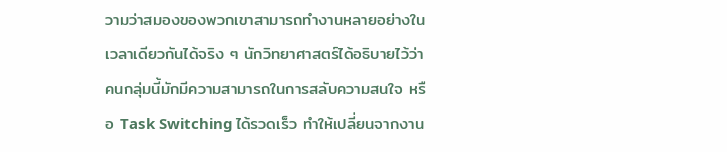วามว่าสมองของพวกเขาสามารถทำงานหลายอย่างในเวลาเดียวกันได้จริง ๆ นักวิทยาศาสตร์ได้อธิบายไว้ว่า คนกลุ่มนี้มักมีความสามารถในการสลับความสนใจ หรือ Task Switching ได้รวดเร็ว ทำให้เปลี่ยนจากงาน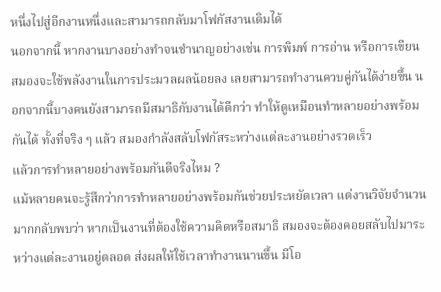หนึ่งไปสู่อีกงานหนึ่งและสามารถกลับมาโฟกัสงานเดิมได้
นอกจากนี้ หากงานบางอย่างทำจนชำนาญอย่างเช่น การพิมพ์ การอ่าน หรือการเขียน สมองจะใช้พลังงานในการประมวลผลน้อยลง เลยสามารถทำงานควบคู่กันได้ง่ายขึ้น นอกจากนี้บางคนยังสามารถมีสมาธิกับงานได้ดีกว่า ทำให้ดูเหมือนทำหลายอย่างพร้อมกันได้ ทั้งที่จริง ๆ แล้ว สมองกำลังสลับโฟกัสระหว่างแต่ละงานอย่างรวดเร็ว
แล้วการทำหลายอย่างพร้อมกันดีจริงไหม ?
แม้หลายคนจะรู้สึกว่าการทำหลายอย่างพร้อมกันช่วยประหยัดเวลา แต่งานวิจัยจำนวนมากกลับพบว่า หากเป็นงานที่ต้องใช้ความคิดหรือสมาธิ สมองจะต้องคอยสลับไปมาระหว่างแต่ละงานอยู่ตลอด ส่งผลให้ใช้เวลาทำงานนานขึ้น มีโอ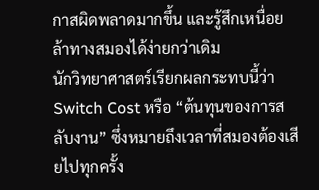กาสผิดพลาดมากขึ้น และรู้สึกเหนื่อยล้าทางสมองได้ง่ายกว่าเดิม
นักวิทยาศาสตร์เรียกผลกระทบนี้ว่า Switch Cost หรือ “ต้นทุนของการสลับงาน” ซึ่งหมายถึงเวลาที่สมองต้องเสียไปทุกครั้ง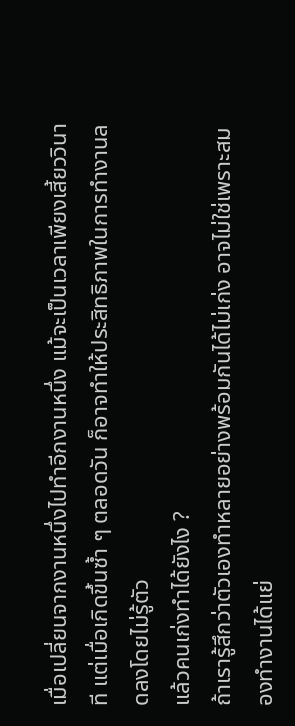เมื่อเปลี่ยนจากงานหนึ่งไปทำอีกงานหนึ่ง แม้จะเป็นเวลาเพียงเสี้ยววินาที แต่เมื่อเกิดขึ้นซ้ำ ๆ ตลอดวัน ก็อาจทำให้ประสิทธิภาพในการทำงานลดลงโดยไม่รู้ตัว
แล้วคนเก่งทำได้ยังไง ?
ถ้าเรารู้สึกว่าตัวเองทำหลายอย่างพร้อมกันได้ไม่เก่ง อาจไม่ใช่เพราะสมองทำงานได้แย่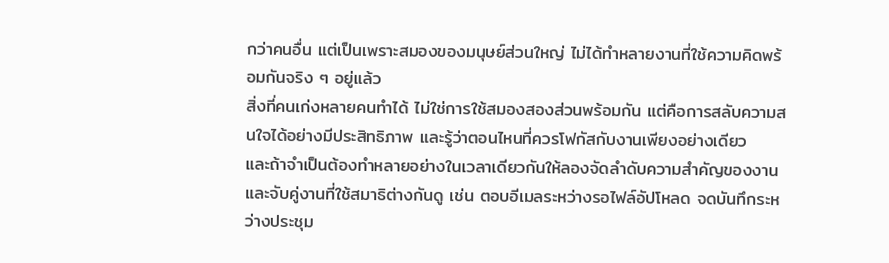กว่าคนอื่น แต่เป็นเพราะสมองของมนุษย์ส่วนใหญ่ ไม่ได้ทำหลายงานที่ใช้ความคิดพร้อมกันจริง ๆ อยู่แล้ว
สิ่งที่คนเก่งหลายคนทำได้ ไม่ใช่การใช้สมองสองส่วนพร้อมกัน แต่คือการสลับความสนใจได้อย่างมีประสิทธิภาพ และรู้ว่าตอนไหนที่ควรโฟกัสกับงานเพียงอย่างเดียว
และถ้าจำเป็นต้องทำหลายอย่างในเวลาเดียวกันให้ลองจัดลำดับความสำคัญของงาน และจับคู่งานที่ใช้สมาธิต่างกันดู เช่น ตอบอีเมลระหว่างรอไฟล์อัปโหลด จดบันทึกระหว่างประชุม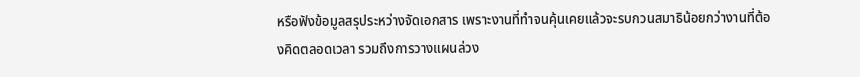หรือฟังข้อมูลสรุประหว่างจัดเอกสาร เพราะงานที่ทำจนคุ้นเคยแล้วจะรบกวนสมาธิน้อยกว่างานที่ต้องคิดตลอดเวลา รวมถึงการวางแผนล่วง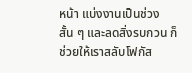หน้า แบ่งงานเป็นช่วงสั้น ๆ และลดสิ่งรบกวน ก็ช่วยให้เราสลับโฟกัส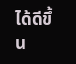ได้ดีขึ้น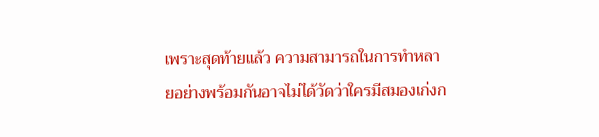เพราะสุดท้ายแล้ว ความสามารถในการทำหลายอย่างพร้อมกันอาจไม่ได้วัดว่าใครมีสมองเก่งก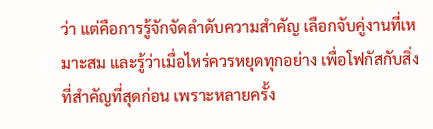ว่า แต่คือการรู้จักจัดลำดับความสำคัญ เลือกจับคู่งานที่เหมาะสม และรู้ว่าเมื่อไหร่ควรหยุดทุกอย่าง เพื่อโฟกัสกับสิ่งที่สำคัญที่สุดก่อน เพราะหลายครั้ง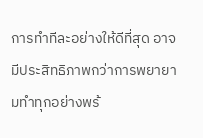การทำทีละอย่างให้ดีที่สุด อาจมีประสิทธิภาพกว่าการพยายามทำทุกอย่างพร้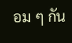อม ๆ กัน